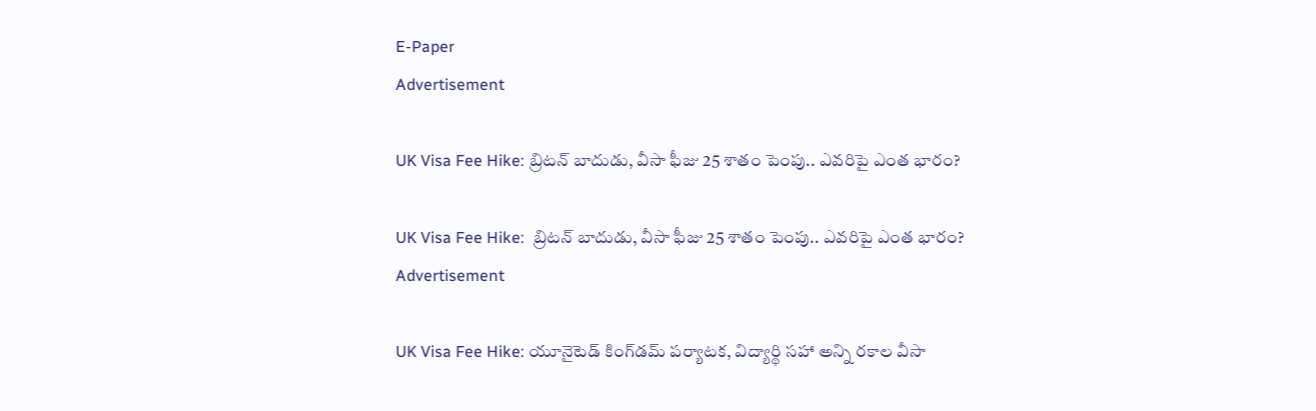E-Paper
Advertisement

UK Visa Fee Hike: బ్రిటన్ బాదుడు, వీసా ఫీజు 25 శాతం పెంపు.. ఎవరిపై ఎంత భారం?

UK Visa Fee Hike:  బ్రిటన్ బాదుడు, వీసా ఫీజు 25 శాతం పెంపు.. ఎవరిపై ఎంత భారం?
Advertisement

UK Visa Fee Hike: యూనైటెడ్ కింగ్‌డమ్ పర్యాటక, విద్యార్థి సహా అన్ని రకాల వీసా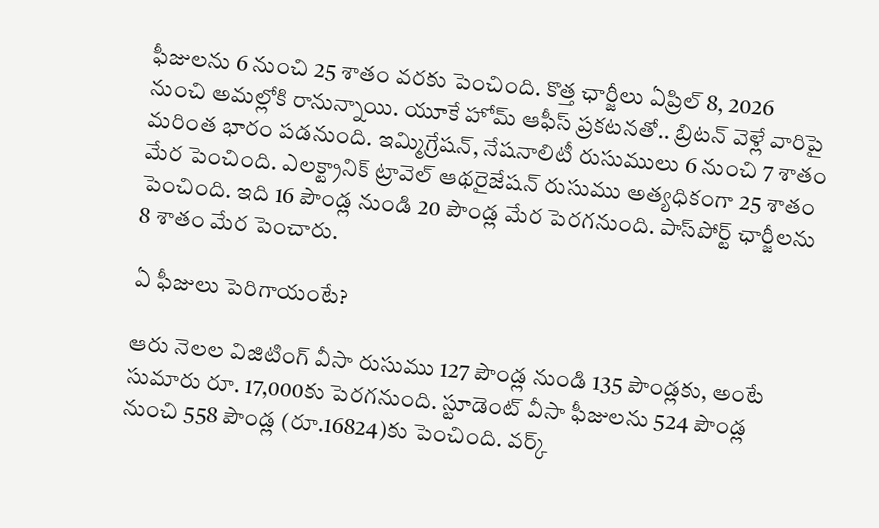ఫీజులను 6 నుంచి 25 శాతం వరకు పెంచింది. కొత్త ఛార్జీలు ఏప్రిల్ 8, 2026 నుంచి అమల్లోకి రానున్నాయి. యూకే హోమ్ ఆఫీస్ ప్రకటనతో.. బ్రిటన్ వెళ్లే వారిపై మరింత భారం పడనుంది. ఇమ్మిగ్రేషన్, నేషనాలిటీ రుసుములు 6 నుంచి 7 శాతం మేర పెంచింది. ఎలక్ట్రానిక్ ట్రావెల్ ఆథరైజేషన్ రుసుము అత్యధికంగా 25 శాతం పెంచింది. ఇది 16 పౌండ్ల నుండి 20 పౌండ్ల మేర పెరగనుంది. పాస్‌పోర్ట్ ఛార్జీలను 8 శాతం మేర పెంచారు.

ఏ ఫీజులు పెరిగాయంటే?

ఆరు నెలల విజిటింగ్ వీసా రుసుము 127 పౌండ్ల నుండి 135 పౌండ్లకు, అంటే సుమారు రూ. 17,000కు పెరగనుంది. స్టూడెంట్ వీసా ఫీజులను 524 పౌండ్ల నుంచి 558 పౌండ్ల (రూ.16824)కు పెంచింది. వర్క్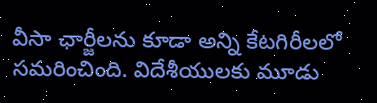వీసా ఛార్జీలను కూడా అన్ని కేటగిరీలలో సమరించింది. విదేశీయులకు మూడు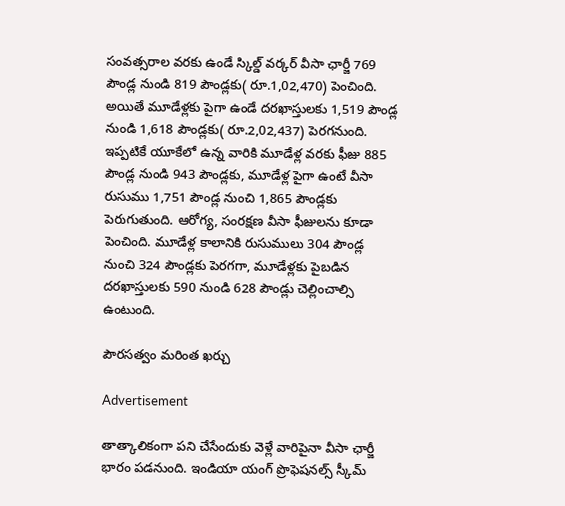సంవత్సరాల వరకు ఉండే స్కిల్డ్ వర్కర్ వీసా ఛార్జీ 769 పౌండ్ల నుండి 819 పౌండ్లకు( రూ.1,02,470) పెంచింది. అయితే మూడేళ్లకు పైగా ఉండే దరఖాస్తులకు 1,519 పౌండ్ల నుండి 1,618 పౌండ్లకు( రూ.2,02,437) పెరగనుంది. ఇప్పటికే యూకేలో ఉన్న వారికి మూడేళ్ల వరకు ఫీజు 885 పౌండ్ల నుండి 943 పౌండ్లకు, మూడేళ్ల పైగా ఉంటే వీసా రుసుము 1,751 పౌండ్ల నుంచి 1,865 పౌండ్లకు పెరుగుతుంది. ఆరోగ్య, సంరక్షణ వీసా ఫీజులను కూడా పెంచింది. మూడేళ్ల కాలానికి రుసుములు 304 పౌండ్ల నుంచి 324 పౌండ్లకు పెరగగా, మూడేళ్లకు పైబడిన దరఖాస్తులకు 590 నుండి 628 పౌండ్లు చెల్లించాల్సి ఉంటుంది.

పౌరసత్వం మరింత ఖర్చు

Advertisement

తాత్కాలికంగా పని చేసేందుకు వెళ్లే వారిపైనా వీసా ఛార్జీ భారం పడనుంది. ఇండియా యంగ్ ప్రొఫెషనల్స్ స్కీమ్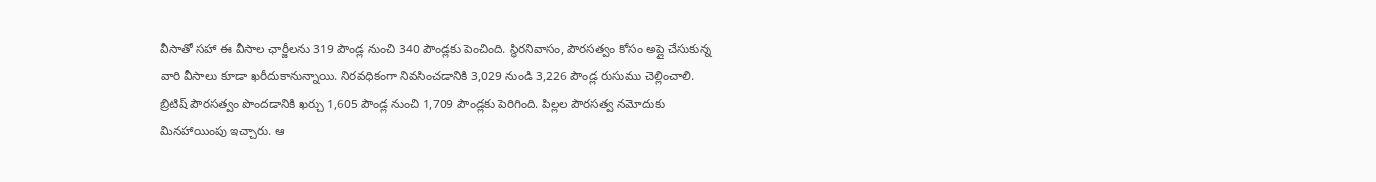వీసాతో సహా ఈ వీసాల ఛార్జీలను 319 పౌండ్ల నుంచి 340 పౌండ్లకు పెంచింది. స్థిరనివాసం, పౌరసత్వం కోసం అప్లై చేసుకున్న వారి వీసాలు కూడా ఖరీదుకానున్నాయి. నిరవధికంగా నివసించడానికి 3,029 నుండి 3,226 పౌండ్ల రుసుము చెల్లించాలి. బ్రిటిష్ పౌరసత్వం పొందడానికి ఖర్చు 1,605 పౌండ్ల నుంచి 1,709 పౌండ్లకు పెరిగింది. పిల్లల పౌరసత్వ నమోదుకు మినహాయింపు ఇచ్చారు. ఆ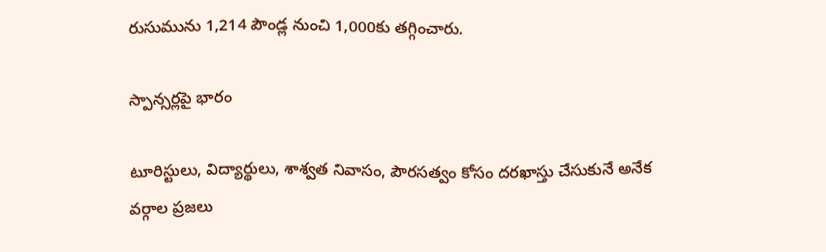రుసుమును 1,214 పౌండ్ల నుంచి 1,000కు తగ్గించారు.

స్పాన్సర్లపై భారం

టూరిస్టులు, విద్యార్థులు, శాశ్వత నివాసం, పౌరసత్వం కోసం దరఖాస్తు చేసుకునే అనేక వర్గాల ప్రజలు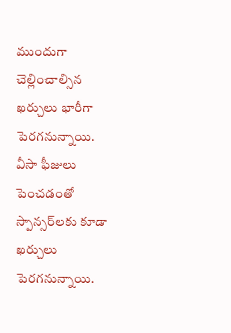ముందుగా చెల్లించాల్సిన ఖర్చులు భారీగా పెరగనున్నాయి. వీసా ఫీజులు పెంచడంతో స్పాన్సర్‌లకు కూడా ఖర్చులు పెరగనున్నాయి.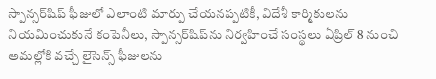స్పాన్సర్‌షిప్ ఫీజులో ఎలాంటి మార్పు చేయనప్పటికీ, విదేశీ కార్మికులను నియమించుకునే కంపెనీలు, స్పాన్సర్‌షిప్‌ను నిర్వహించే సంస్థలు ఏప్రిల్ 8 నుంచి అమల్లోకి వచ్చే లైసెన్స్ ఫీజులను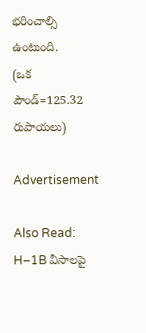భరించాల్సి ఉంటుంది.
(ఒక పౌండ్=125.32 రుపాయలు)

Advertisement

Also Read:  H–1B వీసాలపై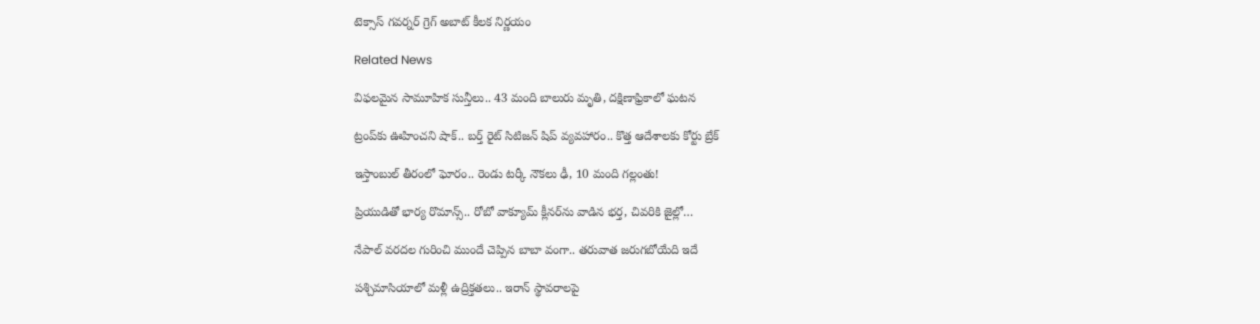టెక్సాస్ గవర్నర్ గ్రెగ్ అబాట్ కీలక నిర్ణయం

Related News

విఫలమైన సామూహిక సున్తీలు.. 43 మంది బాలురు మృతి, దక్షిణాఫ్రికాలో ఘటన

ట్రంప్‌‌కు ఊహించని షాక్‌.. బర్త్ రైట్ సిటిజన్ షిప్ వ్యవహారం.. కొత్త ఆదేశాలకు కోర్టు బ్రేక్

ఇస్తాంబుల్ తీరంలో ఘోరం.. రెండు టర్కీ నౌకలు ఢీ, 10 మంది గల్లంతు!

ప్రియుడితో భార్య రొమాన్స్.. రోబో వాక్యూమ్ క్లీనర్‌ను వాడిన భర్త, చివరికి జైల్లో…

నేపాల్ వరదల గురించి ముందే చెప్పిన బాబా వంగా.. తరువాత జరుగబోయేది ఇదే

పశ్చిమాసియాలో మళ్లీ ఉద్రిక్తతలు.. ఇరాన్ స్థావరాలపై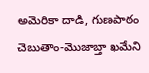అమెరికా దాడి, గుణపాఠం చెబుతాం-మొజాబ్తా ఖమేని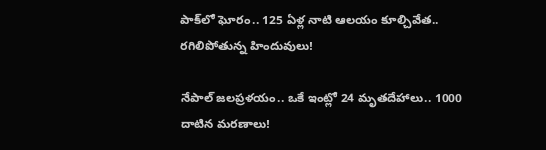పాక్‌లో ఘోరం.. 125 ఏళ్ల నాటి ఆలయం కూల్చివేత.. రగిలిపోతున్న హిందువులు!

నేపాల్ జలప్రళయం.. ఒకే ఇంట్లో 24 మృతదేహాలు.. 1000 దాటిన మరణాలు!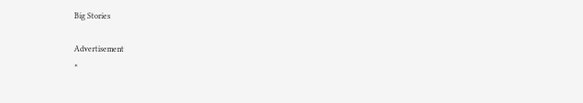Big Stories

Advertisement
×